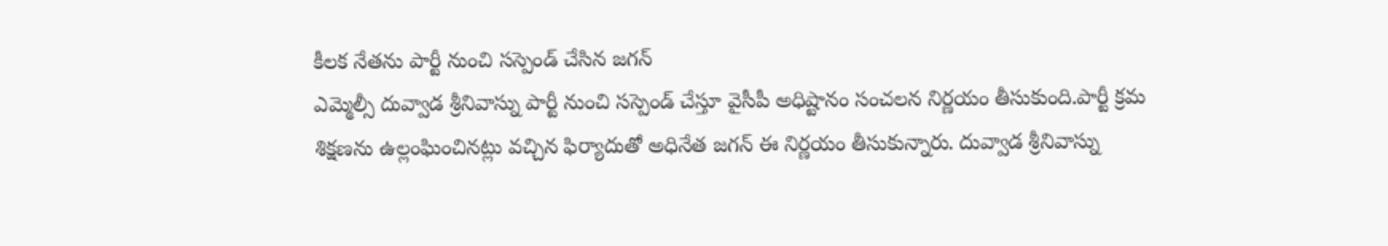కీలక నేతను పార్టీ నుంచి సస్పెండ్ చేసిన జగన్
ఎమ్మెల్సీ దువ్వాడ శ్రీనివాస్ను పార్టీ నుంచి సస్పెండ్ చేస్తూ వైసీపీ అధిష్టానం సంచలన నిర్ణయం తీసుకుంది.పార్టీ క్రమ శిక్షణను ఉల్లంఘించినట్లు వచ్చిన ఫిర్యాదుతో అధినేత జగన్ ఈ నిర్ణయం తీసుకున్నారు. దువ్వాడ శ్రీనివాస్ను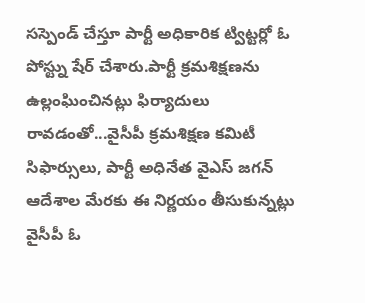సస్పెండ్ చేస్తూ పార్టీ అధికారిక ట్విట్టర్లో ఓ పోస్ట్ను షేర్ చేశారు.పార్టీ క్రమశిక్షణను ఉల్లంఘించినట్లు ఫిర్యాదులు రావడంతో...వైసీపీ క్రమశిక్షణ కమిటీ సిఫార్సులు, పార్టీ అధినేత వైఎస్ జగన్ ఆదేశాల మేరకు ఈ నిర్ణయం తీసుకున్నట్లు వైసీపీ ఓ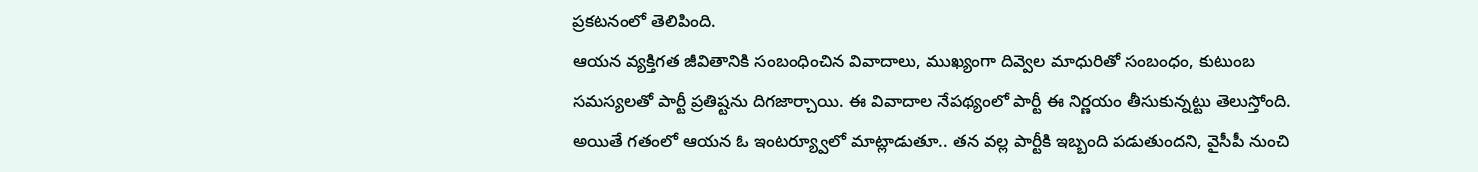ప్రకటనంలో తెలిపింది.
ఆయన వ్యక్తిగత జీవితానికి సంబంధించిన వివాదాలు, ముఖ్యంగా దివ్వెల మాధురితో సంబంధం, కుటుంబ సమస్యలతో పార్టీ ప్రతిష్టను దిగజార్చాయి. ఈ వివాదాల నేపథ్యంలో పార్టీ ఈ నిర్ణయం తీసుకున్నట్టు తెలుస్తోంది. అయితే గతంలో ఆయన ఓ ఇంటర్య్వూలో మాట్లాడుతూ.. తన వల్ల పార్టీకి ఇబ్బంది పడుతుందని, వైసీపీ నుంచి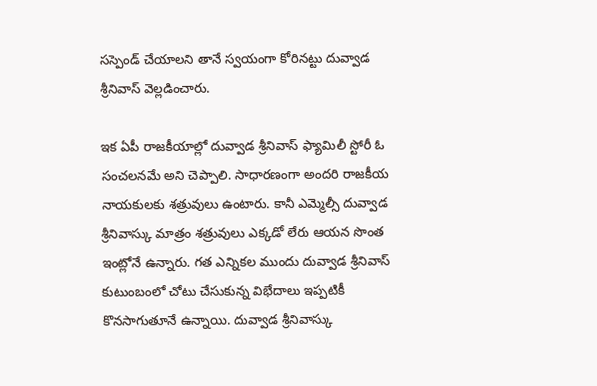సస్పెండ్ చేయాలని తానే స్వయంగా కోరినట్టు దువ్వాడ శ్రీనివాస్ వెల్లడించారు.

ఇక ఏపీ రాజకీయాల్లో దువ్వాడ శ్రీనివాస్ ఫ్యామిలీ స్టోరీ ఓ సంచలనమే అని చెప్పాలి. సాధారణంగా అందరి రాజకీయ నాయకులకు శత్రువులు ఉంటారు. కానీ ఎమ్మెల్సీ దువ్వాడ శ్రీనివాస్కు మాత్రం శత్రువులు ఎక్కడో లేరు ఆయన సొంత ఇంట్లోనే ఉన్నారు. గత ఎన్నికల ముందు దువ్వాడ శ్రీనివాస్ కుటుంబంలో చోటు చేసుకున్న విభేదాలు ఇప్పటికీ కొనసాగుతూనే ఉన్నాయి. దువ్వాడ శ్రీనివాస్కు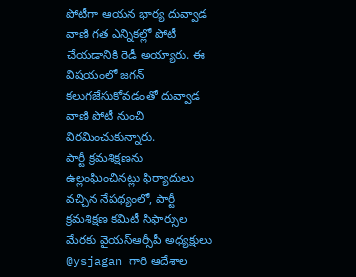పోటీగా ఆయన భార్య దువ్వాడ వాణి గత ఎన్నికల్లో పోటీ చేయడానికి రెడీ అయ్యారు. ఈ విషయంలో జగన్ కలుగజేసుకోవడంతో దువ్వాడ వాణి పోటీ నుంచి విరమించుకున్నారు.
పార్టీ క్రమశిక్షణను ఉల్లంఘించినట్లు ఫిర్యాదులు వచ్చిన నేపథ్యంలో, పార్టీ క్రమశిక్షణ కమిటీ సిఫార్సుల మేరకు వైయస్ఆర్సీపీ అధ్యక్షులు @ysjagan గారి ఆదేశాల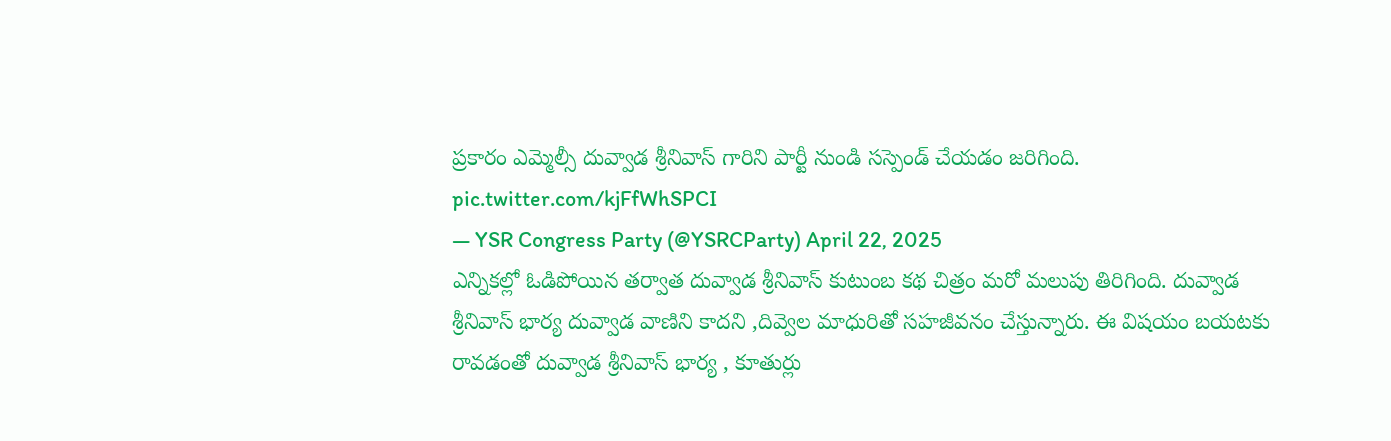ప్రకారం ఎమ్మెల్సీ దువ్వాడ శ్రీనివాస్ గారిని పార్టీ నుండి సస్పెండ్ చేయడం జరిగింది. pic.twitter.com/kjFfWhSPCI
— YSR Congress Party (@YSRCParty) April 22, 2025
ఎన్నికల్లో ఓడిపోయిన తర్వాత దువ్వాడ శ్రీనివాస్ కుటుంబ కథ చిత్రం మరో మలుపు తిరిగింది. దువ్వాడ శ్రీనివాస్ భార్య దువ్వాడ వాణిని కాదని ,దివ్వెల మాధురితో సహజీవనం చేస్తున్నారు. ఈ విషయం బయటకు రావడంతో దువ్వాడ శ్రీనివాస్ భార్య , కూతుర్లు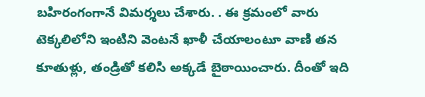బహిరంగంగానే విమర్శలు చేశారు. . ఈ క్రమంలో వారు టెక్కలిలోని ఇంటిని వెంటనే ఖాళీ చేయాలంటూ వాణి తన కూతుళ్లు, తండ్రితో కలిసి అక్కడే బైఠాయించారు. దీంతో ఇది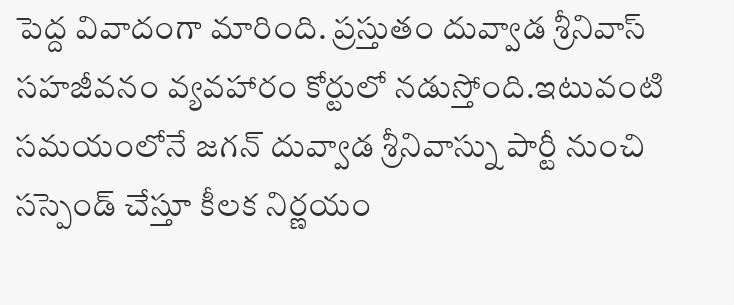పెద్ద వివాదంగా మారింది. ప్రస్తుతం దువ్వాడ శ్రీనివాస్ సహజీవనం వ్యవహారం కోర్టులో నడుస్తోంది.ఇటువంటి సమయంలోనే జగన్ దువ్వాడ శ్రీనివాస్ను పార్టీ నుంచి సస్పెండ్ చేస్తూ కీలక నిర్ణయం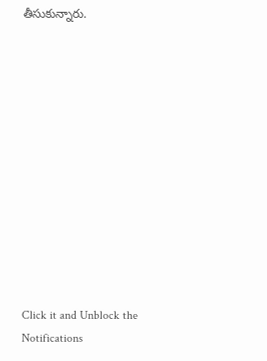తీసుకున్నారు.












Click it and Unblock the Notifications